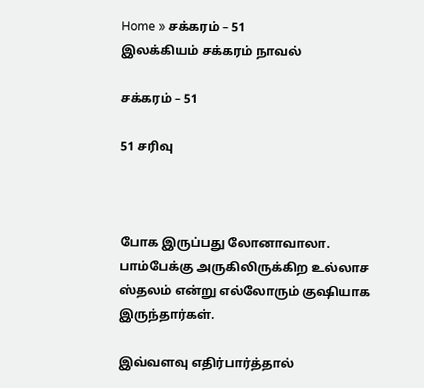Home » சக்கரம் – 51
இலக்கியம் சக்கரம் நாவல்

சக்கரம் – 51

51 சரிவு



போக இருப்பது லோனாவாலா. பாம்பேக்கு அருகிலிருக்கிற உல்லாச ஸ்தலம் என்று எல்லோரும் குஷியாக இருந்தார்கள்.

இவ்வளவு எதிர்பார்த்தால்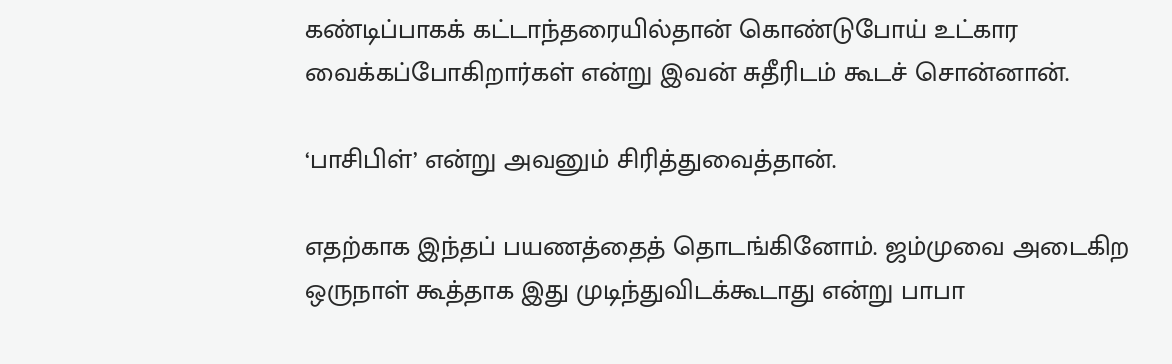கண்டிப்பாகக் கட்டாந்தரையில்தான் கொண்டுபோய் உட்கார வைக்கப்போகிறார்கள் என்று இவன் சுதீரிடம் கூடச் சொன்னான்.

‘பாசிபிள்’ என்று அவனும் சிரித்துவைத்தான்.

எதற்காக இந்தப் பயணத்தைத் தொடங்கினோம். ஜம்முவை அடைகிற ஒருநாள் கூத்தாக இது முடிந்துவிடக்கூடாது என்று பாபா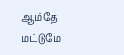ஆம்தே மட்டுமே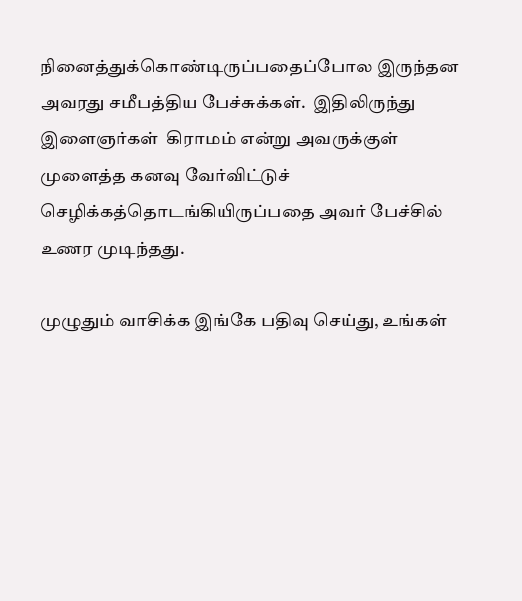நினைத்துக்கொண்டிருப்பதைப்போல இருந்தன அவரது சமீபத்திய பேச்சுக்கள்.  இதிலிருந்து இளைஞர்கள்  கிராமம் என்று அவருக்குள் முளைத்த கனவு வேர்விட்டுச் செழிக்கத்தொடங்கியிருப்பதை அவர் பேச்சில் உணர முடிந்தது.

முழுதும் வாசிக்க இங்கே பதிவு செய்து, உங்கள்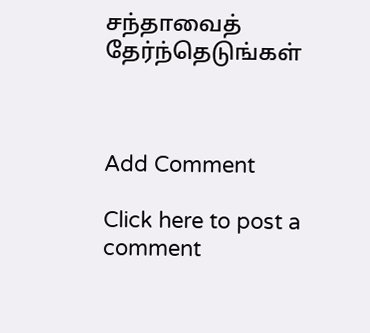சந்தாவைத் தேர்ந்தெடுங்கள்



Add Comment

Click here to post a comment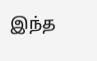இந்த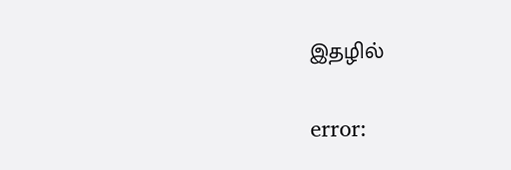இதழில்

error: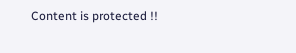Content is protected !!